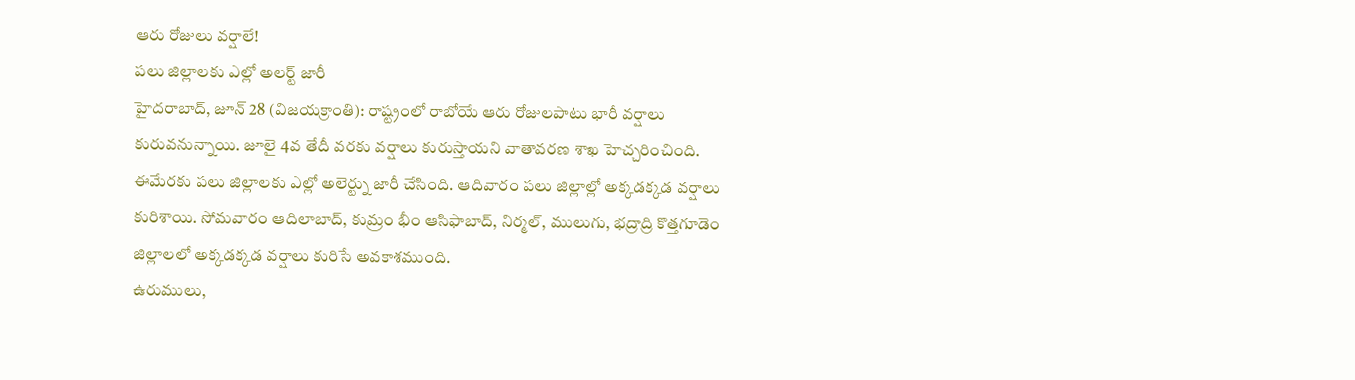ఆరు రోజులు వర్షాలే!
పలు జిల్లాలకు ఎల్లో అలర్ట్ జారీ
హైదరాబాద్, జూన్ 28 (విజయక్రాంతి): రాష్ట్రంలో రాబోయే ఆరు రోజులపాటు భారీ వర్షాలు కురువనున్నాయి. జూలై 4వ తేదీ వరకు వర్షాలు కురుస్తాయని వాతావరణ శాఖ హెచ్చరించింది. ఈమేరకు పలు జిల్లాలకు ఎల్లో అలెర్ట్ను జారీ చేసింది. ఆదివారం పలు జిల్లాల్లో అక్కడక్కడ వర్షాలు కురిశాయి. సోమవారం ఆదిలాబాద్, కుమ్రం భీం ఆసిఫాబాద్, నిర్మల్, ములుగు, భద్రాద్రి కొత్తగూడెం జిల్లాలలో అక్కడక్కడ వర్షాలు కురిసే అవకాశముంది.
ఉరుములు,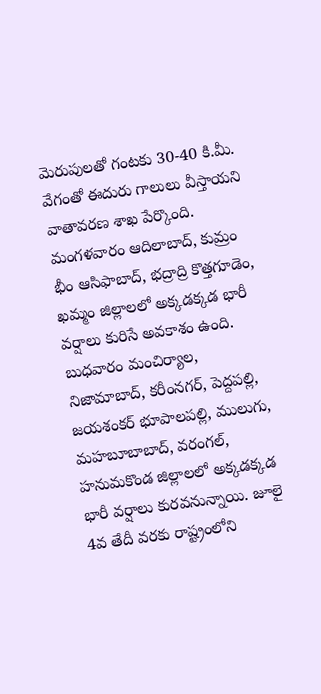మెరుపులతో గంటకు 30-40 కి.మీ. వేగంతో ఈదురు గాలులు వీస్తాయని వాతావరణ శాఖ పేర్కొంది. మంగళవారం ఆదిలాబాద్, కుమ్రం భీం ఆసిఫాబాద్, భద్రాద్రి కొత్తగూడెం, ఖమ్మం జిల్లాలలో అక్కడక్కడ భారీ వర్షాలు కురిసే అవకాశం ఉంది. బుధవారం మంచిర్యాల, నిజామాబాద్, కరీంనగర్, పెద్దపల్లి, జయశంకర్ భూపాలపల్లి, ములుగు, మహబూబాబాద్, వరంగల్, హనుమకొండ జిల్లాలలో అక్కడక్కడ భారీ వర్షాలు కురవనున్నాయి. జూలై 4వ తేదీ వరకు రాష్ట్రంలోని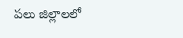పలు జిల్లాలలో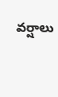వర్షాలు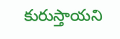కురుస్తాయని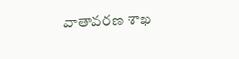వాతావరణ శాఖ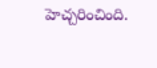హెచ్చరించింది.